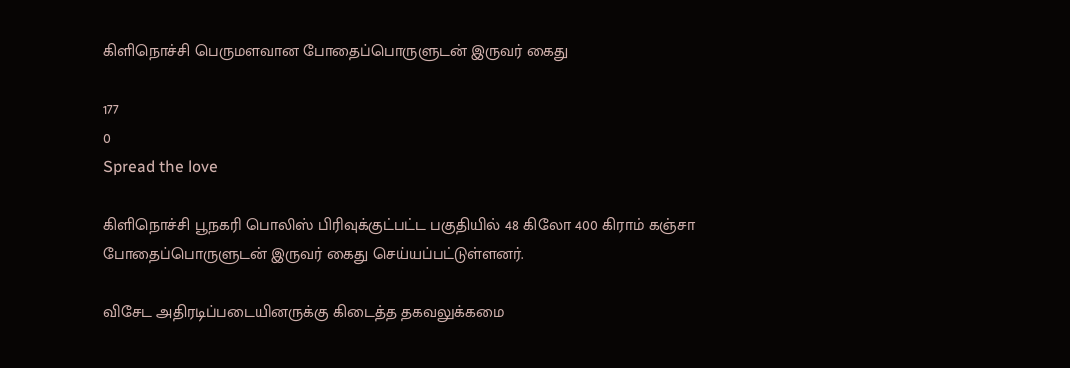கிளிநொச்சி பெருமளவான போதைப்பொருளுடன் இருவர் கைது

177
0
Spread the love

கிளிநொச்சி பூநகரி பொலிஸ் பிரிவுக்குட்பட்ட பகுதியில் 48 கிலோ 400 கிராம் கஞ்சா போதைப்பொருளுடன் இருவர் கைது செய்யப்பட்டுள்ளனர்.

விசேட அதிரடிப்படையினருக்கு கிடைத்த தகவலுக்கமை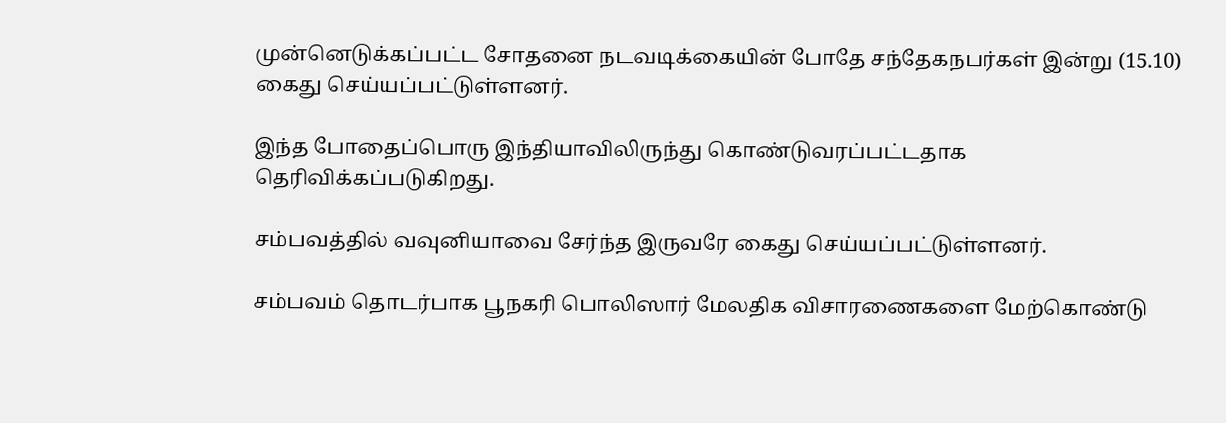முன்னெடுக்கப்பட்ட சோதனை நடவடிக்கையின் போதே சந்தேகநபர்கள் இன்று (15.10)
கைது செய்யப்பட்டுள்ளனர்.

இந்த போதைப்பொரு இந்தியாவிலிருந்து கொண்டுவரப்பட்டதாக தெரிவிக்கப்படுகிறது.

சம்பவத்தில் வவுனியாவை சேர்ந்த இருவரே கைது செய்யப்பட்டுள்ளனர்.

சம்பவம் தொடர்பாக பூநகரி பொலிஸார் மேலதிக விசாரணைகளை மேற்கொண்டு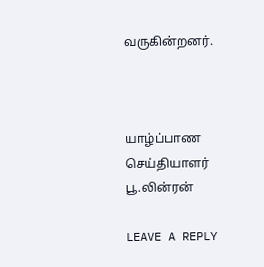வருகின்றனர்.



யாழ்ப்பாண செய்தியாளர்
பூ.லின்ரன்

LEAVE A REPLY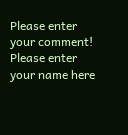Please enter your comment!
Please enter your name here